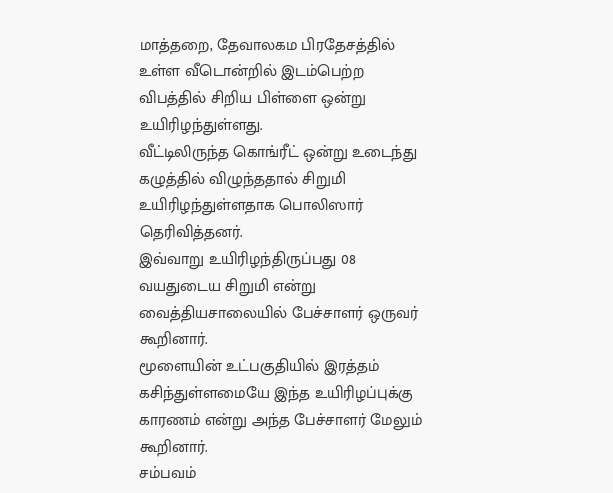மாத்தறை, தேவாலகம பிரதேசத்தில் உள்ள வீடொன்றில் இடம்பெற்ற விபத்தில் சிறிய பிள்ளை ஒன்று உயிரிழந்துள்ளது.
வீட்டிலிருந்த கொங்ரீட் ஒன்று உடைந்து கழுத்தில் விழுந்ததால் சிறுமி உயிரிழந்துள்ளதாக பொலிஸார் தெரிவித்தனர்.
இவ்வாறு உயிரிழந்திருப்பது 08 வயதுடைய சிறுமி என்று வைத்தியசாலையில் பேச்சாளர் ஒருவர் கூறினார்.
மூளையின் உட்பகுதியில் இரத்தம் கசிந்துள்ளமையே இந்த உயிரிழப்புக்கு காரணம் என்று அந்த பேச்சாளர் மேலும் கூறினார்.
சம்பவம்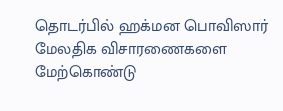தொடர்பில் ஹக்மன பொவிஸார் மேலதிக விசாரணைகளை மேற்கொண்டு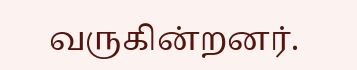வருகின்றனர்.